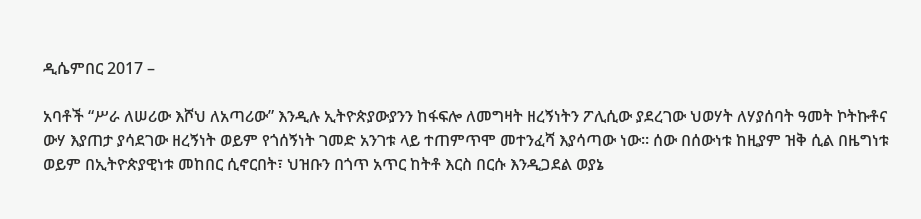ዲሴምበር 2017 –

አባቶች “ሥራ ለሠሪው እሾህ ለአጣሪው” እንዲሉ ኢትዮጵያውያንን ከፋፍሎ ለመግዛት ዘረኝነትን ፖሊሲው ያደረገው ህወሃት ለሃያሰባት ዓመት ኮትኩቶና ውሃ እያጠታ ያሳደገው ዘረኝነት ወይም የጎሰኝነት ገመድ አንገቱ ላይ ተጠምጥሞ መተንፈሻ እያሳጣው ነው። ሰው በሰውነቱ ከዚያም ዝቅ ሲል በዜግነቱ ወይም በኢትዮጵያዊነቱ መከበር ሲኖርበት፣ ህዝቡን በጎጥ አጥር ከትቶ እርስ በርሱ እንዲጋደል ወያኔ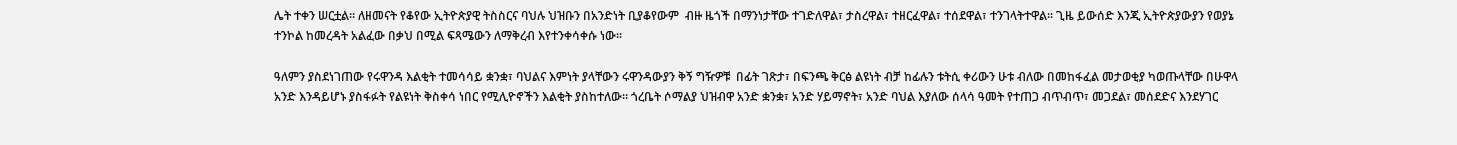ሌት ተቀን ሠርቷል። ለዘመናት የቆየው ኢትዮጵያዊ ትስስርና ባህሉ ህዝቡን በአንድነት ቢያቆየውም  ብዙ ዜጎች በማንነታቸው ተገድለዋል፣ ታስረዋል፣ ተዘርፈዋል፣ ተሰደዋል፣ ተንገላትተዋል። ጊዜ ይውሰድ እንጂ ኢትዮጵያውያን የወያኔ ተንኮል ከመረዳት አልፈው በቃህ በሚል ፍጻሜውን ለማቅረብ እየተንቀሳቀሱ ነው።

ዓለምን ያስደነገጠው የሩዋንዳ እልቂት ተመሳሳይ ቋንቋ፣ ባህልና እምነት ያላቸውን ሩዋንዳውያን ቅኝ ግዥዎቹ  በፊት ገጽታ፣ በፍንጫ ቅርፅ ልዩነት ብቻ ከፊሉን ቱትሲ ቀሪውን ሁቱ ብለው በመከፋፈል መታወቂያ ካወጡላቸው በሁዋላ አንድ እንዳይሆኑ ያስፋፉት የልዩነት ቅስቀሳ ነበር የሚሊዮኖችን እልቂት ያስከተለው። ጎረቤት ሶማልያ ህዝብዋ አንድ ቋንቋ፣ አንድ ሃይማኖት፣ አንድ ባህል እያለው ሰላሳ ዓመት የተጠጋ ብጥብጥ፣ መጋደል፣ መሰደድና እንደሃገር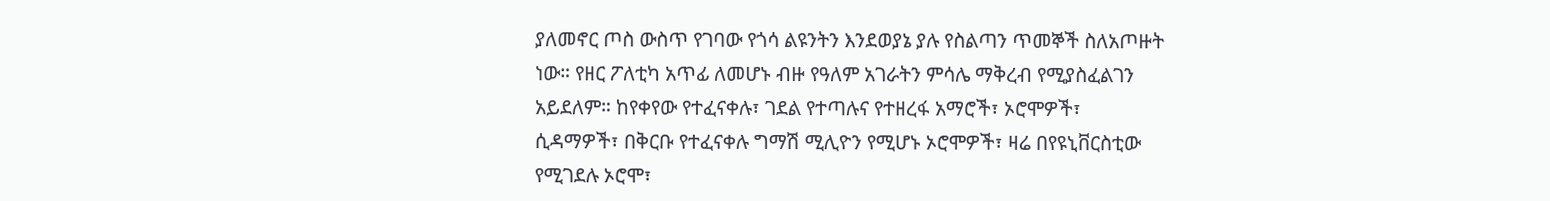ያለመኖር ጦስ ውስጥ የገባው የጎሳ ልዩንትን እንደወያኔ ያሉ የስልጣን ጥመኞች ስለአጦዙት ነው። የዘር ፖለቲካ አጥፊ ለመሆኑ ብዙ የዓለም አገራትን ምሳሌ ማቅረብ የሚያስፈልገን አይደለም። ከየቀየው የተፈናቀሉ፣ ገደል የተጣሉና የተዘረፋ አማሮች፣ ኦሮሞዎች፣ ሲዳማዎች፣ በቅርቡ የተፈናቀሉ ግማሽ ሚሊዮን የሚሆኑ ኦሮሞዎች፣ ዛሬ በየዩኒቨርስቲው የሚገደሉ ኦሮሞ፣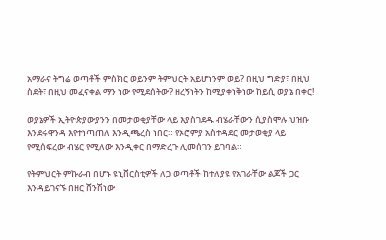አማራና ትግሬ ወጣቶች ምስክር ወይንም ትምህርት አይሆነንም ወይ? በዚህ ግድያ፣ በዚህ ስደት፣ በዚህ መፈናቀል ማን ነው የሚደሰትው? ዘረኝነትን ከሚያቀነቅነው ከይሲ ወያኔ በቀር!

ወያኔዎች ኢትዮጵያውያንን በመታወቂያቸው ላይ እያስገደዱ ብሄራቸውን ሲያስሞሉ ህዝቡ እንደሩዋንዳ እየተነጣጠለ እንዲጫረስ ነበር። የኦሮምያ አስተዳደር መታወቂያ ላይ የሚሰፍረው ብሄር የሚለው እንዲቀር በማድረጉ ሊመሰገን ይገባል።

የትምህርት ምኩራብ በሆኑ ዩኒቨርስቲዎች ለጋ ወጣቶች ከተለያዩ የአገራቸው ልጆች ጋር እንዳይገናኙ በዘር ሸንሽነው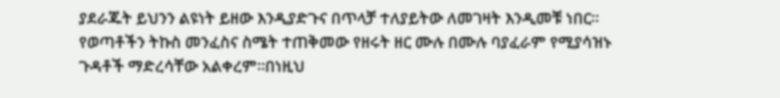ያደራጁት ይህንን ልዩነት ይዘው እንዲያድጉና በጥላቻ ተለያይትው ለመገዛት እንዲመቹ ነበር። የወጣቶችን ትኩስ መንፈስና ስሜት ተጠቅመው የዘሩት ዘር ሙሉ በሙሉ ባያፈራም የሚያሳዝኑ ጉዳቶች ማድረሳቸው አልቀረም።በነዚህ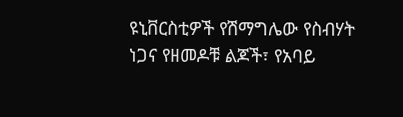ዩኒቨርስቲዎች የሽማግሌው የስብሃት ነጋና የዘመዶቹ ልጆች፣ የአባይ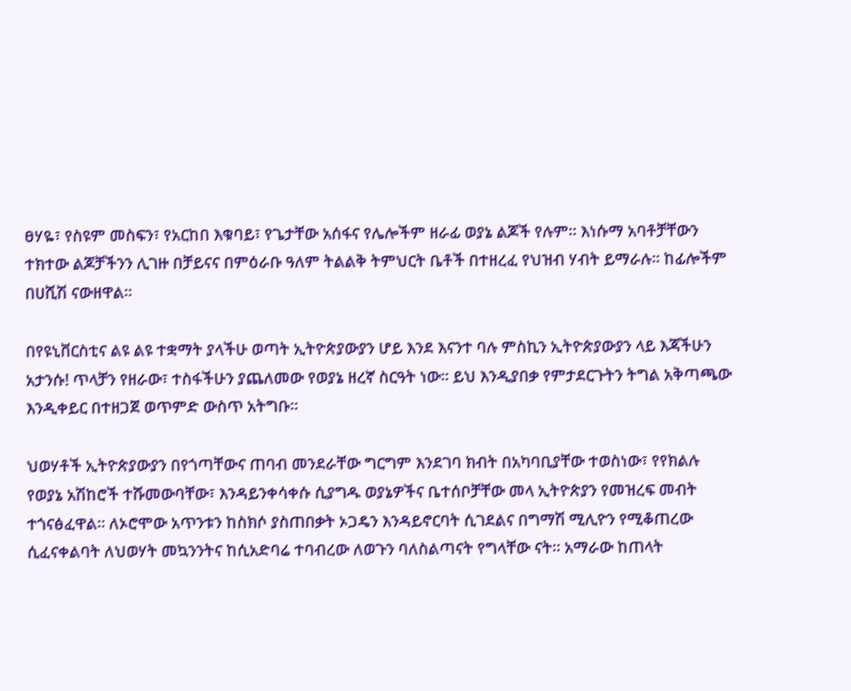ፀሃዬ፣ የስዩም መስፍን፣ የአርከበ እቁባይ፣ የጌታቸው አሰፋና የሌሎችም ዘራፊ ወያኔ ልጆች የሉም። እነሱማ አባቶቻቸውን ተክተው ልጆቻችንን ሊገዙ በቻይናና በምዕራቡ ዓለም ትልልቅ ትምህርት ቤቶች በተዘረፈ የህዝብ ሃብት ይማራሉ። ከፊሎችም በሀሺሽ ናውዘዋል።

በየዩኒቨርስቲና ልዩ ልዩ ተቋማት ያላችሁ ወጣት ኢትዮጵያውያን ሆይ እንደ እናንተ ባሉ ምስኪን ኢትዮጵያውያን ላይ እጃችሁን አታንሱ! ጥላቻን የዘራው፣ ተስፋችሁን ያጨለመው የወያኔ ዘረኛ ስርዓት ነው። ይህ እንዲያበቃ የምታደርጉትን ትግል አቅጣጫው እንዲቀይር በተዘጋጀ ወጥምድ ውስጥ አትግቡ።

ህወሃቶች ኢትዮጵያውያን በየጎጣቸውና ጠባብ መንደራቸው ግርግም እንደገባ ክብት በአካባቢያቸው ተወስነው፣ የየክልሉ የወያኔ አሽከሮች ተሹመውባቸው፣ እንዳይንቀሳቀሱ ሲያግዱ ወያኔዎችና ቤተሰቦቻቸው መላ ኢትዮጵያን የመዝረፍ መብት ተጎናፅፈዋል። ለኦሮሞው አጥንቱን ከስክሶ ያስጠበቃት ኦጋዴን እንዳይኖርባት ሲገደልና በግማሽ ሚሊዮን የሚቆጠረው ሲፈናቀልባት ለህወሃት መኳንንትና ከሲአድባሬ ተባብረው ለወጉን ባለስልጣናት የግላቸው ናት። አማራው ከጠላት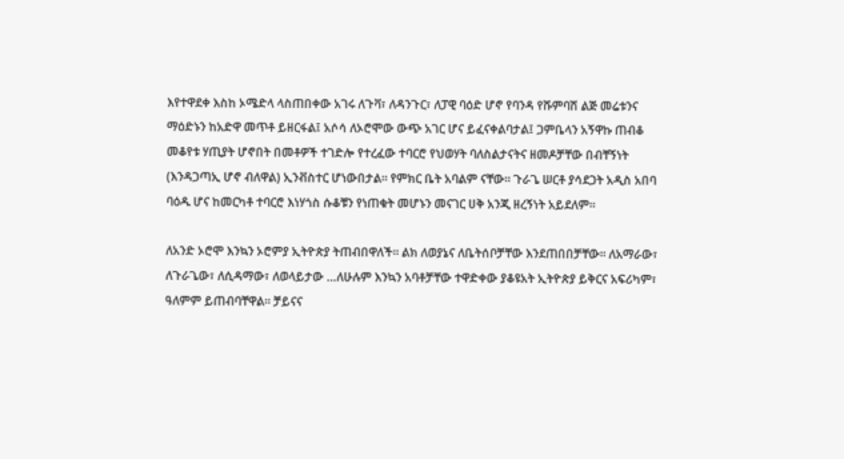እየተዋደቀ እስከ ኦሜድላ ላስጠበቀው አገሩ ለጉቫ፣ ለዳንጉር፣ ለፓዊ ባዕድ ሆኖ የባንዳ የሹምባሽ ልጅ መሬቱንና ማዕድኑን ከአድዋ መጥቶ ይዘርፋል፤ አሶሳ ለኦሮሞው ውጭ አገር ሆና ይፈናቀልባታል፤ ጋምቤላን አኝዋኩ ጠብቆ መቆየቱ ሃጢያት ሆኖበት በመቶዎች ተገድሎ የተረፈው ተባርሮ የህወሃት ባለስልታናትና ዘመዶቻቸው በብቸኝነት (እንዳጋጣኢ ሆኖ ብለዋል) ኢንቭስተር ሆነውበታል። የምክር ቤት አባልም ናቸው። ጉራጌ ሠርቶ ያሳደጋት አዲስ አበባ ባዕዱ ሆና ከመርካቶ ተባርሮ እነሃጎስ ሱቆቹን የነጠቁት መሆኑን መናገር ሀቅ አንጂ ዘረኝነት አይደለም።

ለአንድ ኦሮሞ እንኳን ኦሮምያ ኢትዮጵያ ትጠብበዋለች። ልክ ለወያኔና ለቤትሰቦቻቸው እንደጠበበቻቸው። ለአማራው፣ ለጉራጌው፣ ለሲዳማው፣ ለወላይታው …ለሁሉም እንኳን አባቶቻቸው ተዋድቀው ያቆዩአት ኢትዮጵያ ይቅርና አፍሪካም፣ ዓለምም ይጠብባቸዋል። ቻይናና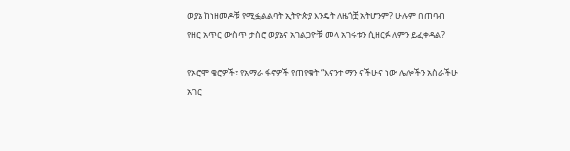ወያኔ ከነዘመዶቹ የሚፏልልባት ኢትዮጵያ እንዴት ለዜጎቿ አትሆንም? ሁሉም በጠባብ የዘር አጥር ውስጥ ታስሮ ወያኔና አገልጋዮቹ መላ አገሩቱን ሲዘርፉ ለምን ይፈቀዳል?

የኦሮሞ ቄሮዎች፣ የአማራ ፋኖዎች የጠየቁት “እናንተ ማን ናችሁና ነው ሌሎችን አስራችሁ አገር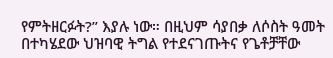የምትዘርፉት?” እያሉ ነው። በዚህም ሳያበቃ ለሶስት ዓመት በተካሄደው ህዝባዊ ትግል የተደናገጡትና የጌቶቻቸው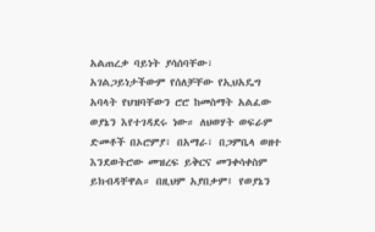አልጠረቃ ባይነት ያሳሰባቸው፣ አገልጋይነታችውም የሰለቻቸው የኢህአዴግ አባላት የህዝባቸውን ሮሮ ከመስማት አልፈው ወያኔን እየተገዳደሩ ነው። ለህወሃት ወፍራም ድመቶች በኦሮምያ፣ በአማራ፣ በጋምቤላ ወዘተ እንደወትሮው መዝረፍ ይቅርና መንቀሳቀስም ይክብዳቸዋል። በዚህም አያበቃም፤ የወያኔን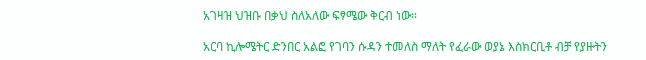አገዛዝ ህዝቡ በቃህ ስለአለው ፍፃሜው ቅርብ ነው።

አርባ ኪሎሜትር ድንበር አልፎ የገባን ሱዳን ተመለስ ማለት የፈራው ወያኔ እስክርቢቶ ብቻ የያዙትን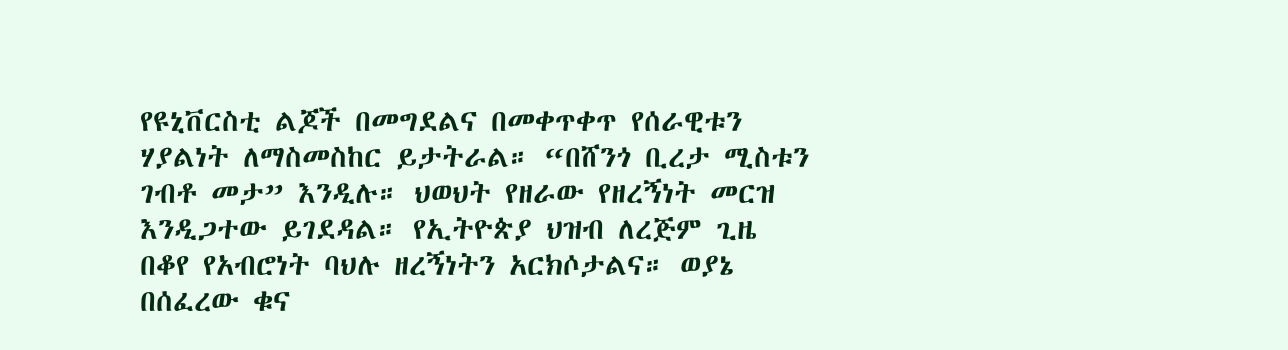የዩኒቨርስቲ ልጆች በመግደልና በመቀጥቀጥ የሰራዊቱን ሃያልነት ለማስመስከር ይታትራል። “በሸንጎ ቢረታ ሚስቱን ገብቶ መታ” እንዲሉ። ህወህት የዘራው የዘረኝነት መርዝ እንዲጋተው ይገደዳል። የኢትዮጵያ ህዝብ ለረጅም ጊዜ በቆየ የአብሮነት ባህሉ ዘረኝነትን አርክሶታልና። ወያኔ በሰፈረው ቁና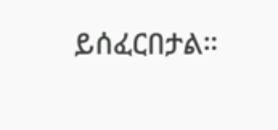ይሰፈርበታል።